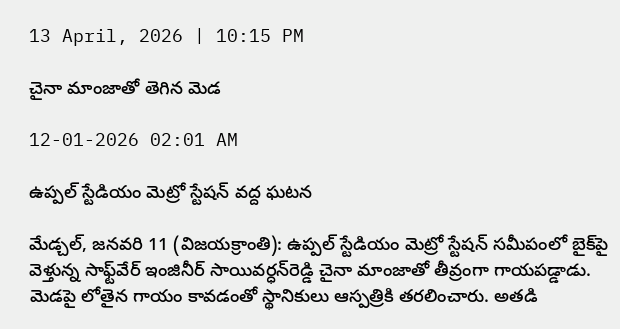13 April, 2026 | 10:15 PM

చైనా మాంజాతో తెగిన మెడ

12-01-2026 02:01 AM

ఉప్పల్ స్టేడియం మెట్రో స్టేషన్ వద్ద ఘటన

మేడ్చల్, జనవరి 11 (విజయక్రాంతి): ఉప్పల్ స్టేడియం మెట్రో స్టేషన్ సమీపంలో బైక్‌పై వెళ్తున్న సాఫ్ట్‌వేర్ ఇంజినీర్ సాయివర్ధన్‌రెడ్డి చైనా మాంజాతో తీవ్రంగా గాయపడ్డాడు. మెడపై లోతైన గాయం కావడంతో స్థానికులు ఆస్పత్రికి తరలించారు. అతడి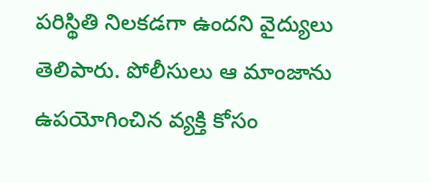పరిస్థితి నిలకడగా ఉందని వైద్యులు తెలిపారు. పోలీసులు ఆ మాంజాను ఉపయోగించిన వ్యక్తి కోసం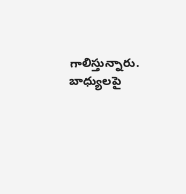గాలిస్తున్నారు. బాధ్యులపై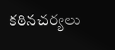కఠినచర్యలు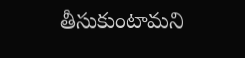తీసుకుంటామని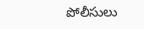పోలీసులు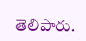తెలిపారు.